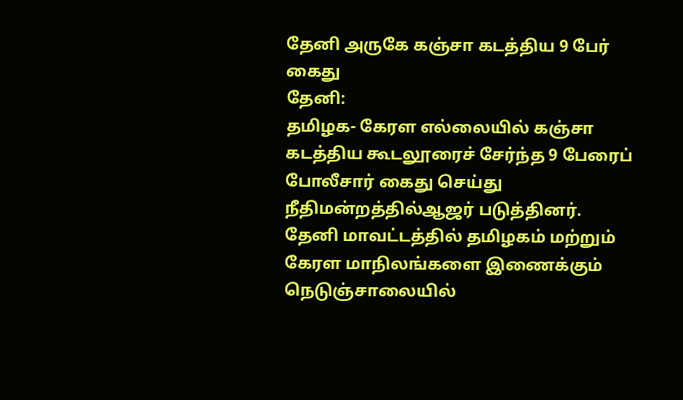தேனி அருகே கஞ்சா கடத்திய 9 பேர் கைது
தேனி:
தமிழக- கேரள எல்லையில் கஞ்சா கடத்திய கூடலூரைச் சேர்ந்த 9 பேரைப் போலீசார் கைது செய்து நீதிமன்றத்தில்ஆஜர் படுத்தினர்.
தேனி மாவட்டத்தில் தமிழகம் மற்றும் கேரள மாநிலங்களை இணைக்கும் நெடுஞ்சாலையில்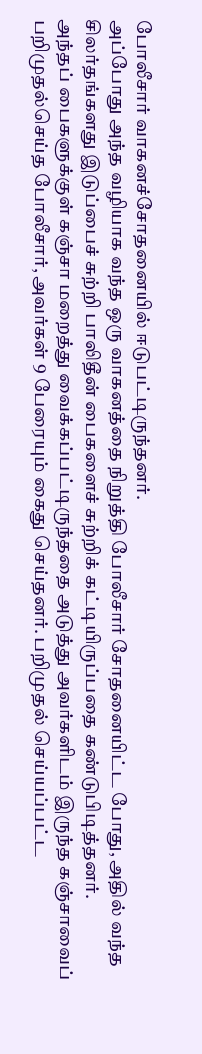போலீசார் வாகனச்சோதனையில் ஈடுபட்டிருந்தனர்.
அப்போது அந்த வழியாக வந்த ஒரு வாகனத்தை நிறுத்தி போலீசார் சோதனையிட்ட போது, அதில் வந்த சிலர்தங்களது இடுப்பைச் சுற்றி பாலிதீன் பைகளைச் சுற்றிக் கட்டியிருப்பதை கண்டுபிடித்தனர்.
அந்தப் பைகளுக்குள் கஞ்சா மறைத்து வைக்கப்பட்டிருந்ததை அடுத்து அவர்களிடம் இருந்த கஞ்சாவைப் பறிமுதல்செய்த போலீசார், அவர்கள் 9 பேரையும் கைது செய்தனர். பறிமுதல் செய்யப்பட்ட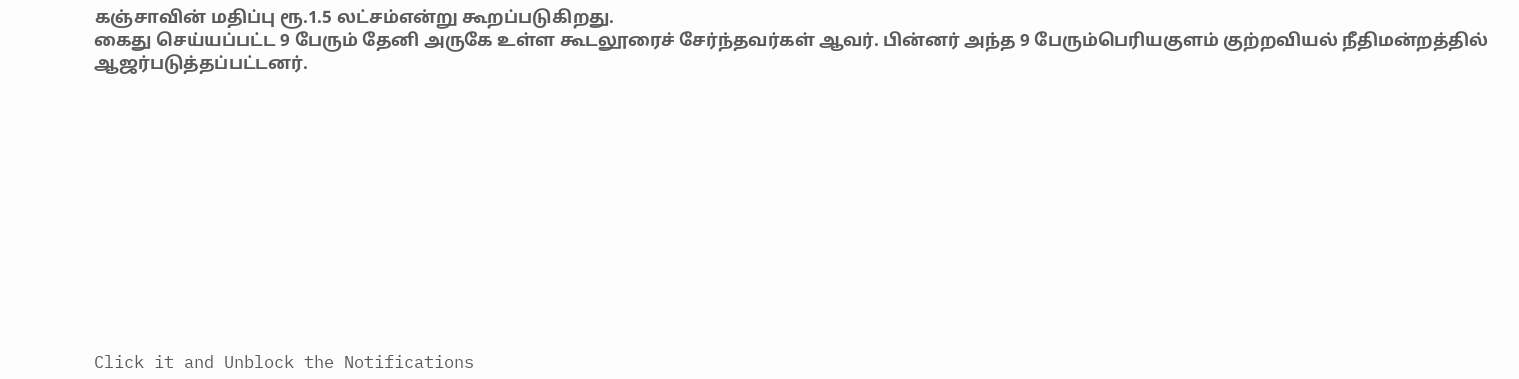கஞ்சாவின் மதிப்பு ரூ.1.5 லட்சம்என்று கூறப்படுகிறது.
கைது செய்யப்பட்ட 9 பேரும் தேனி அருகே உள்ள கூடலூரைச் சேர்ந்தவர்கள் ஆவர். பின்னர் அந்த 9 பேரும்பெரியகுளம் குற்றவியல் நீதிமன்றத்தில் ஆஜர்படுத்தப்பட்டனர்.












Click it and Unblock the Notifications